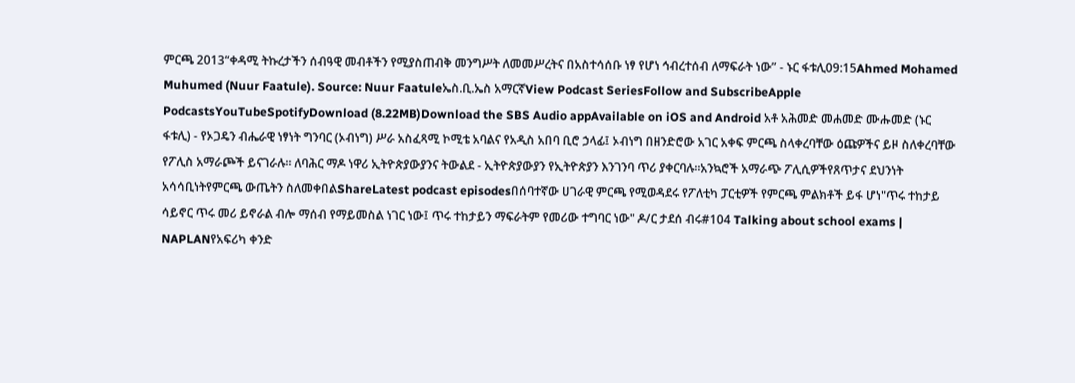ምርጫ 2013“ቀዳሚ ትኩረታችን ሰብዓዊ መብቶችን የሚያስጠብቅ መንግሥት ለመመሥረትና በአስተሳሰቡ ነፃ የሆነ ኅብረተሰብ ለማፍራት ነው” - ኑር ፋቱሊ09:15Ahmed Mohamed Muhumed (Nuur Faatule). Source: Nuur Faatuleኤስ.ቢ.ኤስ አማርኛView Podcast SeriesFollow and SubscribeApple PodcastsYouTubeSpotifyDownload (8.22MB)Download the SBS Audio appAvailable on iOS and Android አቶ አሕመድ መሐመድ ሙሑመድ (ኑር ፋቱሊ) - የኦጋዴን ብሔራዊ ነፃነት ግንባር (ኦብነግ) ሥራ አስፈጻሚ ኮሚቴ አባልና የአዲስ አበባ ቢሮ ኃላፊ፤ ኦብነግ በዘንድሮው አገር አቀፍ ምርጫ ስላቀረባቸው ዕጩዎችና ይዞ ስለቀረባቸው የፖሊስ አማራጮች ይናገራሉ። ለባሕር ማዶ ነዋሪ ኢትዮጵያውያንና ትውልደ - ኢትዮጵያውያን የኢትዮጵያን እንገንባ ጥሪ ያቀርባሉ።አንኳሮች አማራጭ ፖሊሲዎችየጸጥታና ደህንነት አሳሳቢነትየምርጫ ውጤትን ስለመቀበልShareLatest podcast episodesበሰባተኛው ሀገራዊ ምርጫ የሚወዳደሩ የፖለቲካ ፓርቲዎች የምርጫ ምልክቶች ይፋ ሆነ"ጥሩ ተከታይ ሳይኖር ጥሩ መሪ ይኖራል ብሎ ማሰብ የማይመስል ነገር ነው፤ ጥሩ ተከታይን ማፍራትም የመሪው ተግባር ነው" ዶ/ር ታደሰ ብሩ#104 Talking about school exams | NAPLANየአፍሪካ ቀንድ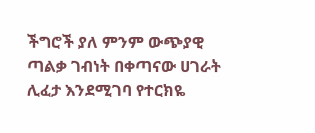ችግሮች ያለ ምንም ውጭያዊ ጣልቃ ገብነት በቀጣናው ሀገራት ሊፈታ እንደሚገባ የተርክዬ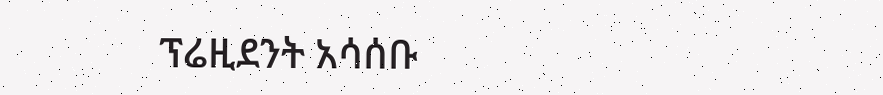ፕሬዚደንት አሳሰቡ